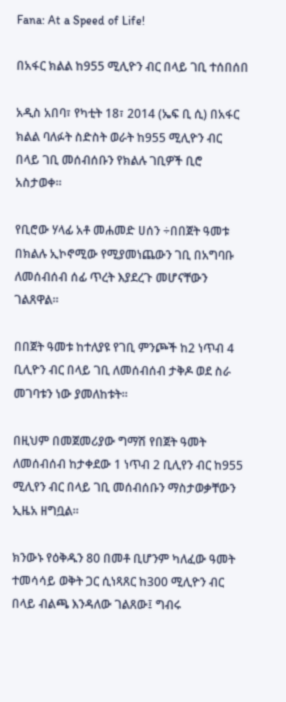Fana: At a Speed of Life!

በአፋር ክልል ከ955 ሚሊዮን ብር በላይ ገቢ ተሰበሰበ

አዲስ አበባ፣ የካቲት 18፣ 2014 (ኤፍ ቢ ሲ) በአፋር ክልል ባለፉት ስድስት ወራት ከ955 ሚሊዮን ብር በላይ ገቢ መሰብሰቡን የክልሉ ገቢዎች ቢሮ አስታወቀ።

የቢሮው ሃላፊ አቶ መሐመድ ሀሰን ÷በበጀት ዓመቱ በክልሉ ኢኮኖሚው የሚያመነጨውን ገቢ በአግባቡ ለመሰብሰብ ሰፊ ጥረት እያደረጉ መሆናቸውን ገልጸዋል።

በበጀት ዓመቱ ከተለያዩ የገቢ ምንጮች ከ2 ነጥብ 4 ቢሊዮን ብር በላይ ገቢ ለመሰብሰብ ታቅዶ ወደ ስራ መገባቱን ነው ያመለከቱት።

በዚህም በመጀመሪያው ግማሽ የበጀት ዓመት ለመሰብሰብ ከታቀደው 1 ነጥብ 2 ቢሊየን ብር ከ955 ሚሊየን ብር በላይ ገቢ መሰብሰቡን ማስታወቃቸውን ኢዜአ ዘግቧል።

ክንውኑ የዕቅዱን 80 በመቶ ቢሆንም ካለፈው ዓመት ተመሳሳይ ወቅት ጋር ሲነጻጸር ከ300 ሚሊዮን ብር በላይ ብልጫ እንዳለው ገልጸው፤ ግብሩ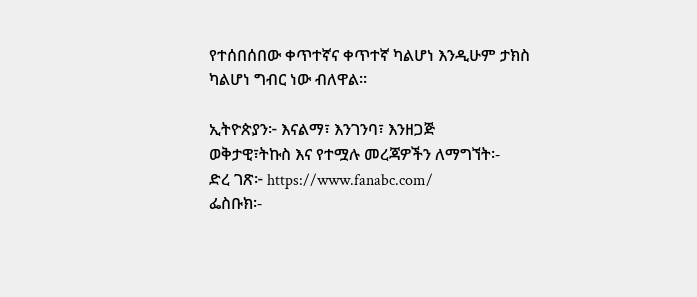የተሰበሰበው ቀጥተኛና ቀጥተኛ ካልሆነ እንዲሁም ታክስ ካልሆነ ግብር ነው ብለዋል።

ኢትዮጵያን፦ እናልማ፣ እንገንባ፣ እንዘጋጅ
ወቅታዊ፣ትኩስ እና የተሟሉ መረጃዎችን ለማግኘት፡-
ድረ ገጽ፦ https://www.fanabc.com/
ፌስቡክ፡-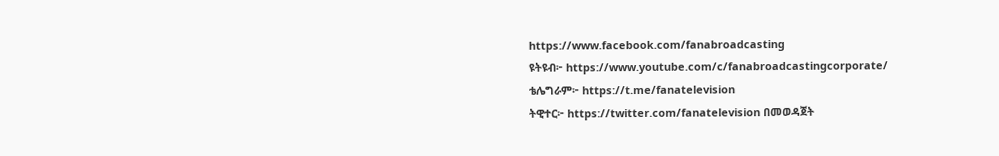https://www.facebook.com/fanabroadcasting
ዩትዩብ፦ https://www.youtube.com/c/fanabroadcastingcorporate/
ቴሌግራም፦ https://t.me/fanatelevision
ትዊተር፦ https://twitter.com/fanatelevision በመወዳጀት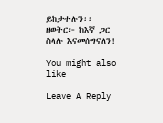ይከታተሉን፡፡
ዘወትር፦ ከእኛ ጋር ስላሉ እናመሰግናለን!

You might also like

Leave A Reply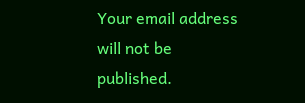Your email address will not be published.